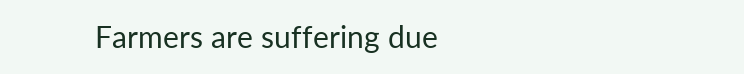Farmers are suffering due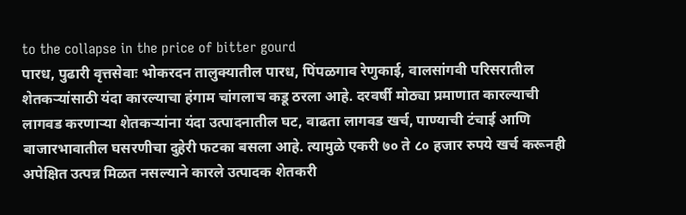to the collapse in the price of bitter gourd
पारध, पुढारी वृत्तसेवाः भोकरदन तालुक्यातील पारध, पिंपळगाव रेणुकाई, वालसांगवी परिसरातील शेतकऱ्यांसाठी यंदा कारल्याचा हंगाम चांगलाच कडू ठरला आहे. दरवर्षी मोठ्या प्रमाणात कारल्याची लागवड करणाऱ्या शेतकऱ्यांना यंदा उत्पादनातील घट, वाढता लागवड खर्च, पाण्याची टंचाई आणि बाजारभावातील घसरणीचा दुहेरी फटका बसला आहे. त्यामुळे एकरी ७० ते ८० हजार रुपये खर्च करूनही अपेक्षित उत्पन्न मिळत नसल्याने कारले उत्पादक शेतकरी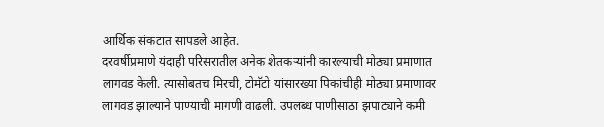आर्थिक संकटात सापडले आहेत.
दरवर्षीप्रमाणे यंदाही परिसरातील अनेक शेतकऱ्यांनी कारल्याची मोठ्या प्रमाणात लागवड केली. त्यासोबतच मिरची, टोमॅटो यांसारख्या पिकांचीही मोठ्या प्रमाणावर लागवड झाल्याने पाण्याची मागणी वाढली. उपलब्ध पाणीसाठा झपाट्याने कमी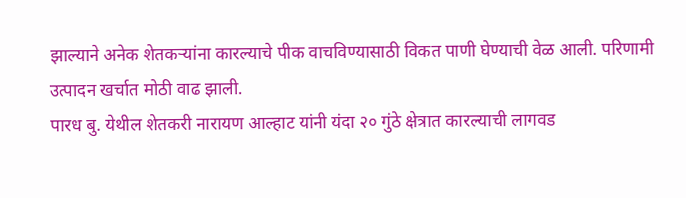झाल्याने अनेक शेतकऱ्यांना कारल्याचे पीक वाचविण्यासाठी विकत पाणी घेण्याची वेळ आली. परिणामी उत्पादन खर्चात मोठी वाढ झाली.
पारध बु. येथील शेतकरी नारायण आल्हाट यांनी यंदा २० गुंठे क्षेत्रात कारल्याची लागवड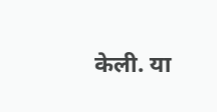केली. या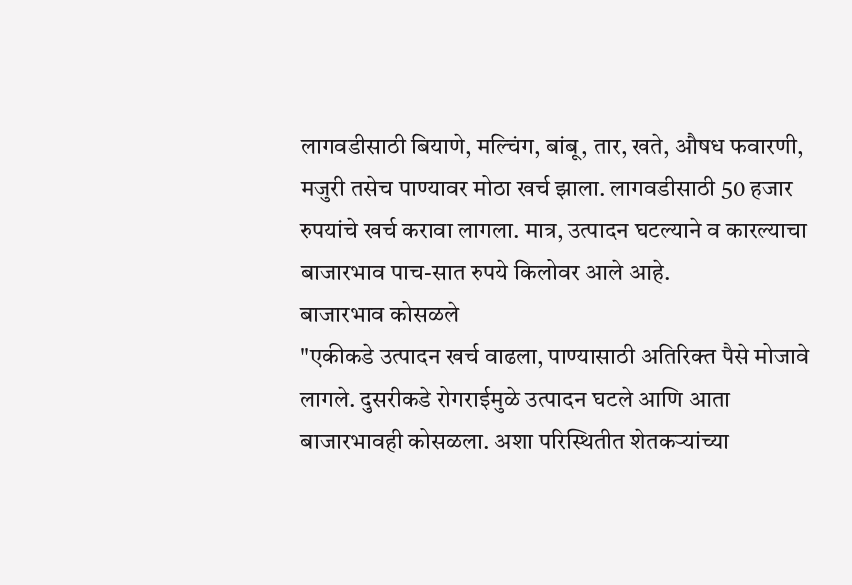लागवडीसाठी बियाणे, मल्चिंग, बांबू, तार, खते, औषध फवारणी, मजुरी तसेच पाण्यावर मोठा खर्च झाला. लागवडीसाठी 50 हजार रुपयांचे खर्च करावा लागला. मात्र, उत्पादन घटल्याने व कारल्याचा बाजारभाव पाच-सात रुपये किलोवर आले आहे.
बाजारभाव कोसळले
"एकीकडे उत्पादन खर्च वाढला, पाण्यासाठी अतिरिक्त पैसे मोजावे लागले. दुसरीकडे रोगराईमुळे उत्पादन घटले आणि आता बाजारभावही कोसळला. अशा परिस्थितीत शेतकऱ्यांच्या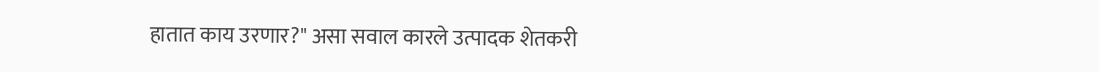हातात काय उरणार?" असा सवाल कारले उत्पादक शेतकरी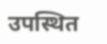उपस्थित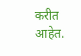करीत आहेत.